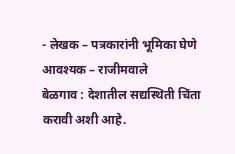- लेखक – पत्रकारांनी भूमिका घेणे आवश्यक – राजीमवाले
बेळगाव : देशातील सद्यस्थिती चिंता करावी अशी आहे.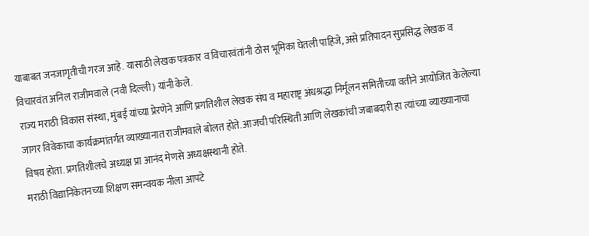याबाबत जनजागृतीची गरज आहे. यासाठी लेखक पत्रकार व विचारवंतांनी ठोस भूमिका घेतली पाहिजे, असे प्रतिपादन सुप्रसिद्ध लेखक व विचारवंत अनिल राजीमवाले (नवी दिल्ली) यांनी केले.
राज्य मराठी विकास संस्था, मुंबई यांच्या प्रेरणेने आणि प्रगतिशील लेखक संघ व महाराष्ट्र अंधश्रद्धा निर्मूलन समितीच्या वतीने आयोजित केलेल्या जागर विवेकाचा कार्यक्रमांतर्गत व्याख्यानात राजीमवाले बोलत होते. आजची परिस्थिती आणि लेखकांची जबाबदारी हा त्यांच्या व्याख्यानाचा विषय होता. प्रगतिशीलचे अध्यक्ष प्रा आनंद मेणसे अध्यक्षस्थानी होते.
मराठी विद्यानिकेतनच्या शिक्षण समन्वयक नीला आपटे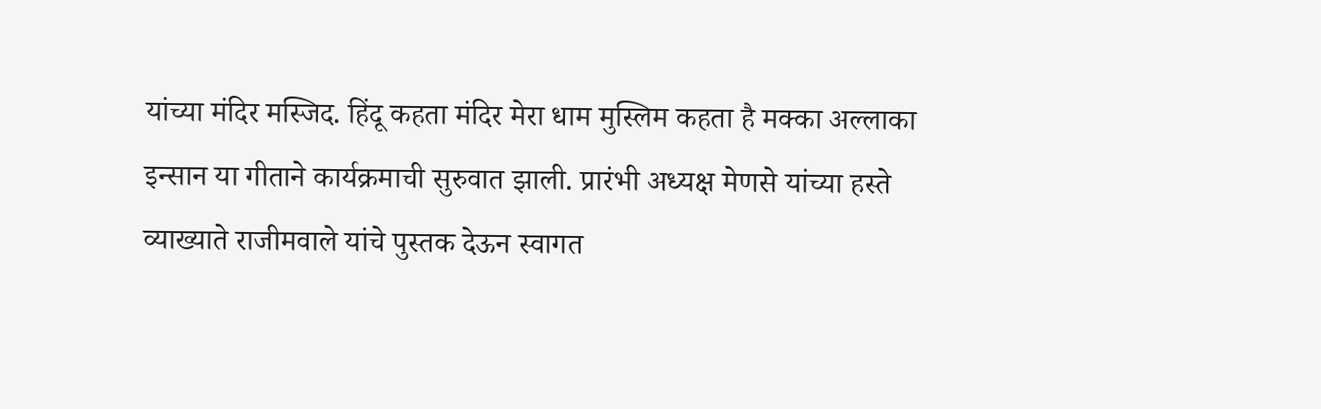यांच्या मंदिर मस्जिद. हिंदू कहता मंदिर मेरा धाम मुस्लिम कहता है मक्का अल्लाका इन्सान या गीताने कार्यक्रमाची सुरुवात झाली. प्रारंभी अध्यक्ष मेणसे यांच्या हस्ते व्याख्याते राजीमवाले यांचे पुस्तक देऊन स्वागत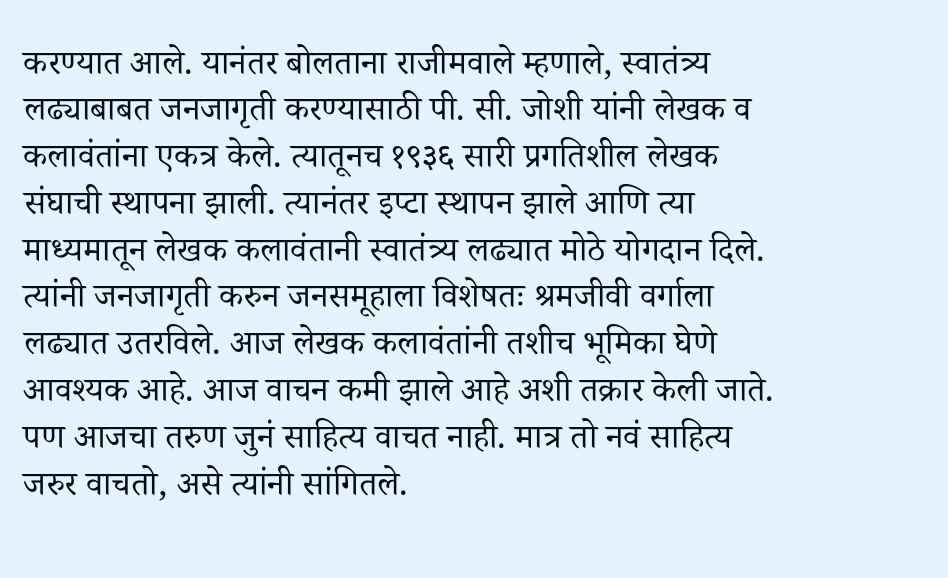करण्यात आले. यानंतर बोलताना राजीमवाले म्हणाले, स्वातंत्र्य लढ्याबाबत जनजागृती करण्यासाठी पी. सी. जोशी यांनी लेखक व कलावंतांना एकत्र केले. त्यातूनच १९३६ सारी प्रगतिशील लेखक संघाची स्थापना झाली. त्यानंतर इप्टा स्थापन झाले आणि त्या माध्यमातून लेखक कलावंतानी स्वातंत्र्य लढ्यात मोठे योगदान दिले. त्यांनी जनजागृती करुन जनसमूहाला विशेषतः श्रमजीवी वर्गाला लढ्यात उतरविले. आज लेखक कलावंतांनी तशीच भूमिका घेणे आवश्यक आहे. आज वाचन कमी झाले आहे अशी तक्रार केली जाते. पण आजचा तरुण जुनं साहित्य वाचत नाही. मात्र तो नवं साहित्य जरुर वाचतो, असे त्यांनी सांगितले.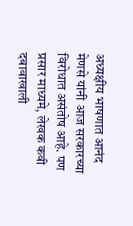अध्यक्षीय भाषणात आनंद मेणसे यांनी आज सरकारच्या विरोधात असंतोष आहे. पण प्रसार माध्यमे, लेखक कवी दबावाखाली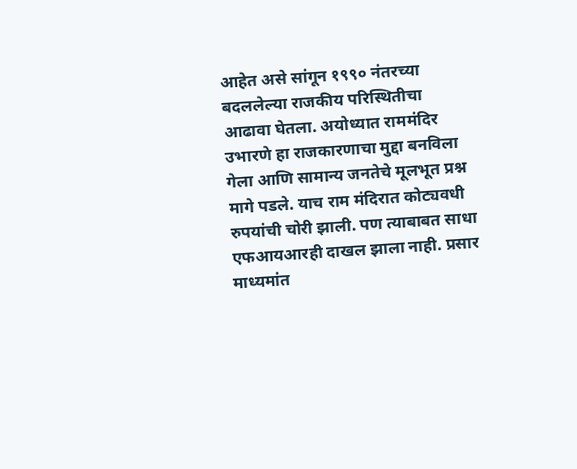आहेत असे सांगून १९९० नंतरच्या बदललेल्या राजकीय परिस्थितीचा आढावा घेतला. अयोध्यात राममंदिर उभारणे हा राजकारणाचा मुद्दा बनविला गेला आणि सामान्य जनतेचे मूलभूत प्रश्न मागे पडले. याच राम मंदिरात कोट्यवधी रुपयांची चोरी झाली. पण त्याबाबत साधा एफआयआरही दाखल झाला नाही. प्रसार माध्यमांत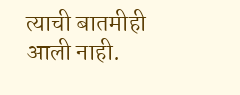त्याची बातमीही आली नाही.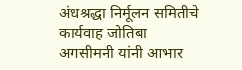अंधश्रद्धा निर्मूलन समितीचे कार्यवाह जोतिबा अगसीमनी यांनी आभार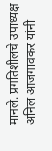मानले. प्रगतिशीलचे उपाध्यक्ष अनिल आजगावकर यांनी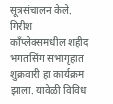सूत्रसंचालन केले. गिरीश कॉंप्लेक्समधील शहीद भगतसिंग सभागृहात शुक्रवारी हा कार्यक्रम झाला. यावेळी विविध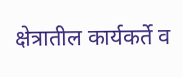क्षेत्रातील कार्यकर्ते व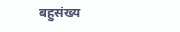बहुसंख्य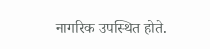नागरिक उपस्थित होते.